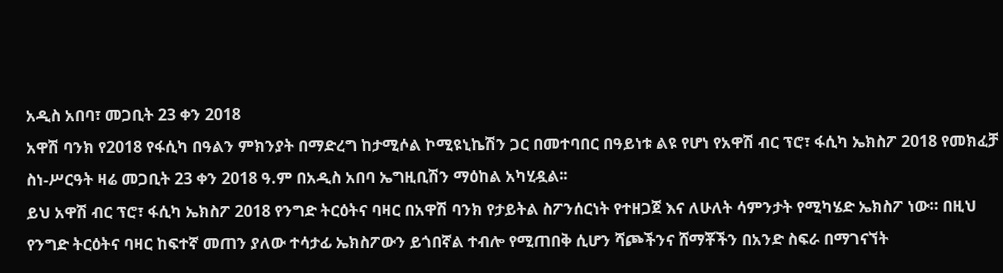አዲስ አበባ፣ መጋቢት 23 ቀን 2018
አዋሽ ባንክ የ2018 የፋሲካ በዓልን ምክንያት በማድረግ ከታሚሶል ኮሚዩኒኬሽን ጋር በመተባበር በዓይነቱ ልዩ የሆነ የአዋሽ ብር ፕሮ፣ ፋሲካ ኤክስፖ 2018 የመክፈቻ ስነ-ሥርዓት ዛሬ መጋቢት 23 ቀን 2018 ዓ.ም በአዲስ አበባ ኤግዚቢሽን ማዕከል አካሂዷል፡፡
ይህ አዋሽ ብር ፕሮ፣ ፋሲካ ኤክስፖ 2018 የንግድ ትርዕትና ባዛር በአዋሽ ባንክ የታይትል ስፖንሰርነት የተዘጋጀ እና ለሁለት ሳምንታት የሚካሄድ ኤክስፖ ነው። በዚህ የንግድ ትርዕትና ባዛር ከፍተኛ መጠን ያለው ተሳታፊ ኤክስፖውን ይጎበኛል ተብሎ የሚጠበቅ ሲሆን ሻጮችንና ሸማቾችን በአንድ ስፍራ በማገናኘት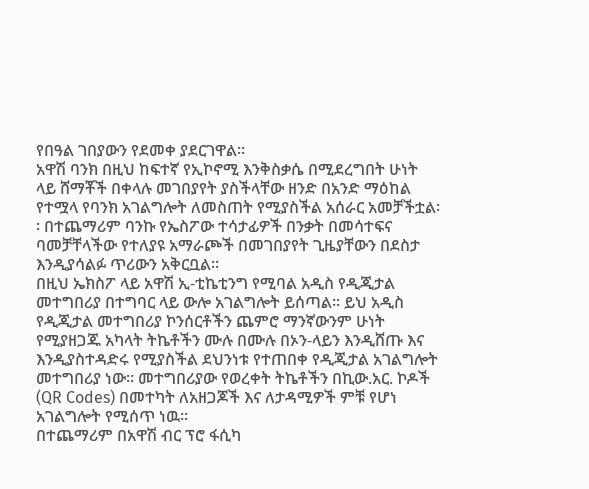የበዓል ገበያውን የደመቀ ያደርገዋል፡፡
አዋሽ ባንክ በዚህ ከፍተኛ የኢኮኖሚ እንቅስቃሴ በሚደረግበት ሁነት ላይ ሸማቾች በቀላሉ መገበያየት ያስችላቸው ዘንድ በአንድ ማዕከል የተሟላ የባንክ አገልግሎት ለመስጠት የሚያስችል አሰራር አመቻችቷል፡፡ በተጨማሪም ባንኩ የኤስፖው ተሳታፊዎች በንቃት በመሳተፍና ባመቻቸላችው የተለያዩ አማራጮች በመገበያየት ጊዜያቸውን በደስታ እንዲያሳልፉ ጥሪውን አቅርቧል፡፡
በዚህ ኤክስፖ ላይ አዋሽ ኢ-ቲኬቲንግ የሚባል አዲስ የዲጂታል መተግበሪያ በተግባር ላይ ውሎ አገልግሎት ይሰጣል፡፡ ይህ አዲስ የዲጂታል መተግበሪያ ኮንሰርቶችን ጨምሮ ማንኛውንም ሁነት የሚያዘጋጁ አካላት ትኬቶችን ሙሉ በሙሉ በኦን-ላይን እንዲሸጡ እና እንዲያስተዳድሩ የሚያስችል ደህንነቱ የተጠበቀ የዲጂታል አገልግሎት መተግበሪያ ነው። መተግበሪያው የወረቀት ትኬቶችን በኪው.አር. ኮዶች (QR Codes) በመተካት ለአዘጋጆች እና ለታዳሚዎች ምቹ የሆነ አገልግሎት የሚሰጥ ነዉ።
በተጨማሪም በአዋሽ ብር ፕሮ ፋሲካ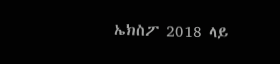ኤክስፖ 2018 ላይ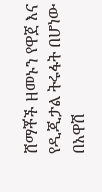ሸማቾች ዘመኑን የዋጀ እና የዲጂታል ትሩፋት በሆነው በአዋሽ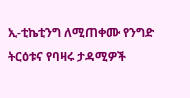ኢ-ቲኬቲንግ ለሚጠቀሙ የንግድ ትርዕቱና የባዛሩ ታዳሚዎች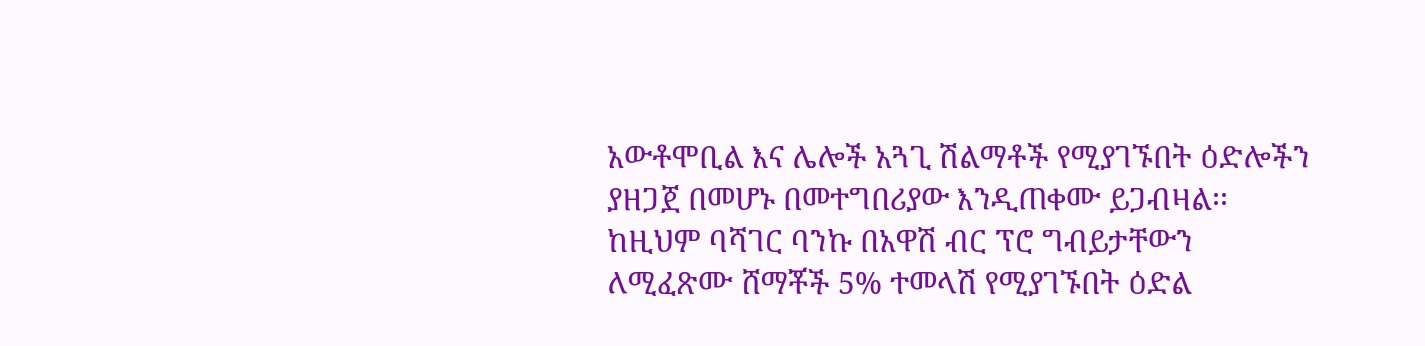አውቶሞቢል እና ሌሎች አጓጊ ሽልማቶች የሚያገኙበት ዕድሎችን ያዘጋጀ በመሆኑ በመተግበሪያው እንዲጠቀሙ ይጋብዛል፡፡ ከዚህም ባሻገር ባንኩ በአዋሽ ብር ፕሮ ግብይታቸውን ለሚፈጽሙ ሸማቾች 5% ተመላሽ የሚያገኙበት ዕድል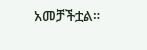አመቻችቷል።